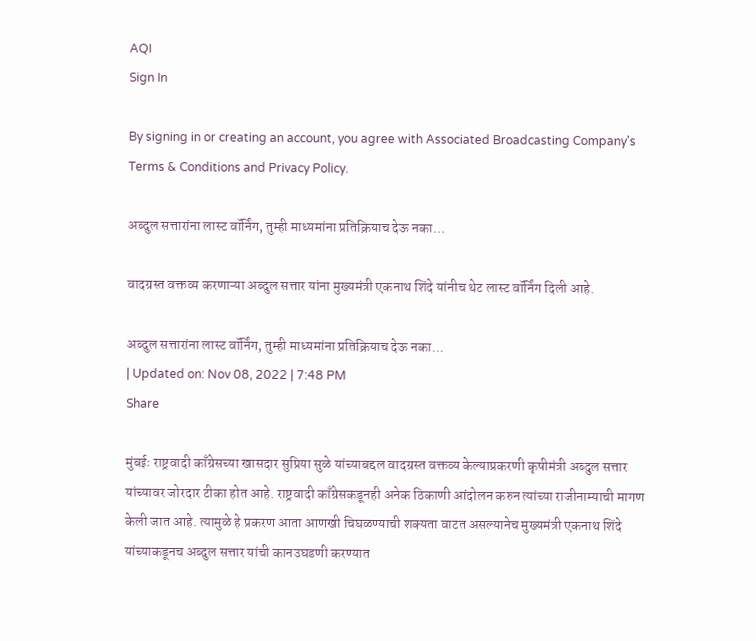AQI
Sign In

By signing in or creating an account, you agree with Associated Broadcasting Company's Terms & Conditions and Privacy Policy.

अब्दुल सत्तारांना लास्ट वॉर्निंग, तुम्ही माध्यमांना प्रतिक्रियाच देऊ नका…

वादग्रस्त वक्तव्य करणाऱ्या अब्दुल सत्तार यांना मुख्यमंत्री एकनाथ शिंदे यांनीच थेट लास्ट वॉर्निंग दिली आहे.

अब्दुल सत्तारांना लास्ट वॉर्निंग, तुम्ही माध्यमांना प्रतिक्रियाच देऊ नका...
| Updated on: Nov 08, 2022 | 7:48 PM
Share

मुंबईः राष्ट्रवादी काँग्रेसच्या खासदार सुप्रिया सुळे यांच्याबद्दल वादग्रस्त वक्तव्य केल्याप्रकरणी कृषीमंत्री अब्दुल सत्तार यांच्यावर जोरदार टीका होत आहे. राष्ट्रवादी काँग्रेसकडूनही अनेक ठिकाणी आंदोलन करुन त्यांच्या राजीनाम्याची मागण केली जात आहे. त्यामुळे हे प्रकरण आता आणखी चिघळण्याची शक्यता वाटत असल्यानेच मुख्यमंत्री एकनाथ शिंदे यांच्याकडूनच अब्दुल सत्तार यांची कानउघडणी करण्यात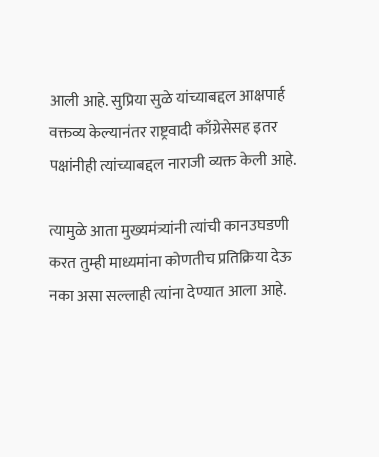आली आहे. सुप्रिया सुळे यांच्याबद्दल आक्षपार्ह वक्तव्य केल्यानंतर राष्ट्रवादी काँग्रेसेसह इतर पक्षांनीही त्यांच्याबद्दल नाराजी व्यक्त केली आहे.

त्यामुळे आता मुख्यमंत्र्यांनी त्यांची कानउघडणी करत तुम्ही माध्यमांना कोणतीच प्रतिक्रिया देऊ नका असा सल्लाही त्यांना देण्यात आला आहे.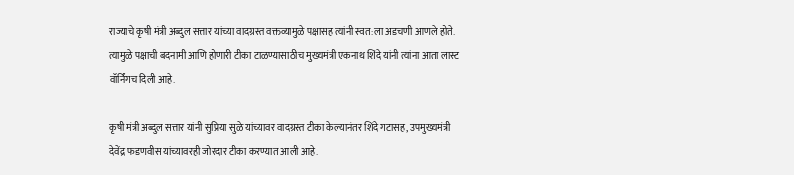राज्याचे कृषी मंत्री अब्दुल सत्तार यांच्या वादग्रस्त वक्तव्यामुळे पक्षासह त्यांनी स्वत:ला अडचणी आणले होते. त्यामुळे पक्षाची बदनामी आणि होणारी टीका टाळण्यासाठीच मुख्यमंत्री एकनाथ शिंदे यांनी त्यांना आता लास्ट वॉर्निंगच दिली आहे.

कृषी मंत्री अब्दुल सत्तार यांनी सुप्रिया सुळे यांच्यावर वादग्रस्त टीका केल्यानंतर शिंदे गटासह, उपमुख्यमंत्री देवेंद्र फडणवीस यांच्यावरही जोरदार टीका करण्यात आली आहे.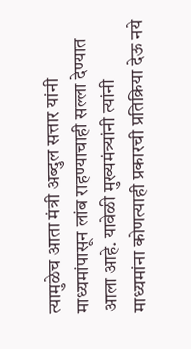त्यामुळेच आता मंत्री अब्दुल सत्तार यांनी माध्यमांपासून लांब राहण्याचाही सल्ला देण्यात आला आहे. यावेळी मुख्यमंत्र्यांनी त्यांनी माध्यमांना कोणत्याही प्रकारची प्रतिक्रिया देऊ नये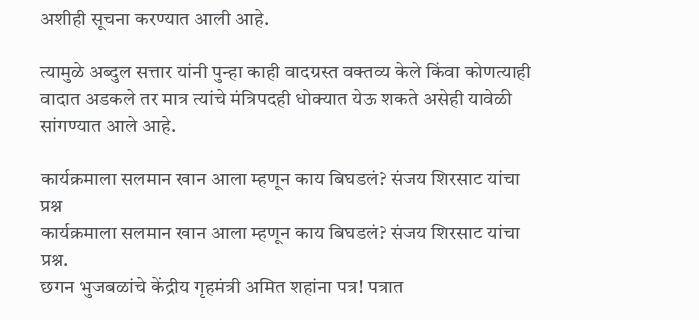अशीही सूचना करण्यात आली आहे.

त्यामुळे अब्दुल सत्तार यांनी पुन्हा काही वादग्रस्त वक्तव्य केले किंवा कोणत्याही वादात अडकले तर मात्र त्यांचे मंत्रिपदही धोक्यात येऊ शकते असेही यावेळी सांगण्यात आले आहे.

कार्यक्रमाला सलमान खान आला म्हणून काय बिघडलं? संजय शिरसाट यांचा प्रश्न
कार्यक्रमाला सलमान खान आला म्हणून काय बिघडलं? संजय शिरसाट यांचा प्रश्न.
छगन भुजबळांचे केंद्रीय गृहमंत्री अमित शहांना पत्र! पत्रात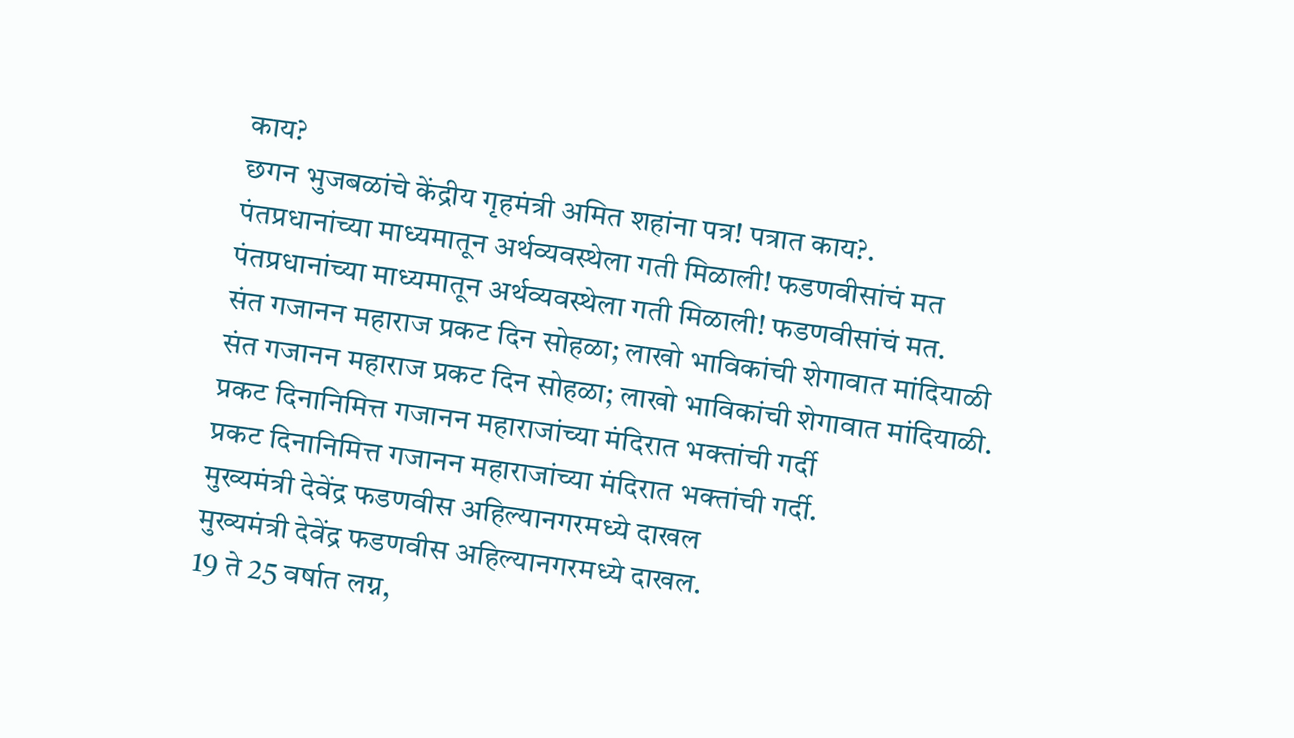काय?
छगन भुजबळांचे केंद्रीय गृहमंत्री अमित शहांना पत्र! पत्रात काय?.
पंतप्रधानांच्या माध्यमातून अर्थव्यवस्थेला गती मिळाली! फडणवीसांचं मत
पंतप्रधानांच्या माध्यमातून अर्थव्यवस्थेला गती मिळाली! फडणवीसांचं मत.
संत गजानन महाराज प्रकट दिन सोहळा; लाखो भाविकांची शेगावात मांदियाळी
संत गजानन महाराज प्रकट दिन सोहळा; लाखो भाविकांची शेगावात मांदियाळी.
प्रकट दिनानिमित्त गजानन महाराजांच्या मंदिरात भक्तांची गर्दी
प्रकट दिनानिमित्त गजानन महाराजांच्या मंदिरात भक्तांची गर्दी.
मुख्यमंत्री देवेंद्र फडणवीस अहिल्यानगरमध्ये दाखल
मुख्यमंत्री देवेंद्र फडणवीस अहिल्यानगरमध्ये दाखल.
19 ते 25 वर्षात लग्न,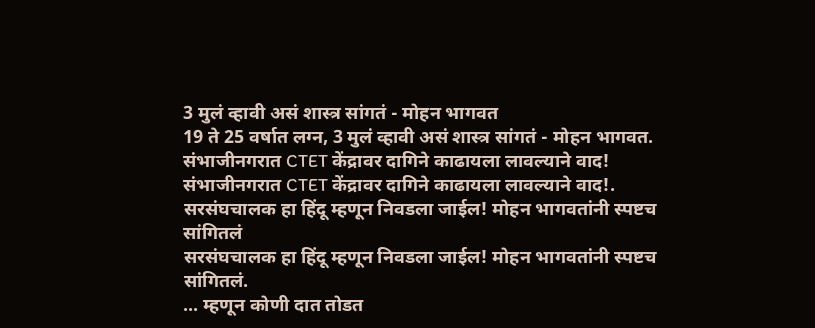3 मुलं व्हावी असं शास्त्र सांगतं - मोहन भागवत
19 ते 25 वर्षात लग्न, 3 मुलं व्हावी असं शास्त्र सांगतं - मोहन भागवत.
संभाजीनगरात CTET केंद्रावर दागिने काढायला लावल्याने वाद!
संभाजीनगरात CTET केंद्रावर दागिने काढायला लावल्याने वाद!.
सरसंघचालक हा हिंदू म्हणून निवडला जाईल! मोहन भागवतांनी स्पष्टच सांगितलं
सरसंघचालक हा हिंदू म्हणून निवडला जाईल! मोहन भागवतांनी स्पष्टच सांगितलं.
... म्हणून कोणी दात तोडत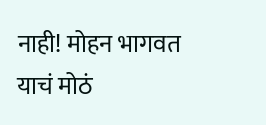नाही! मोहन भागवत याचं मोठं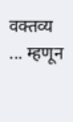वक्तव्य
... म्हणून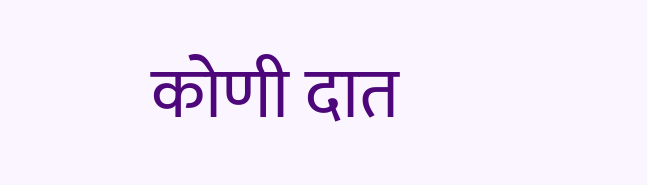कोणी दात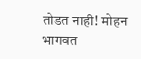तोडत नाही! मोहन भागवत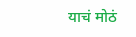याचं मोठं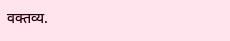वक्तव्य.